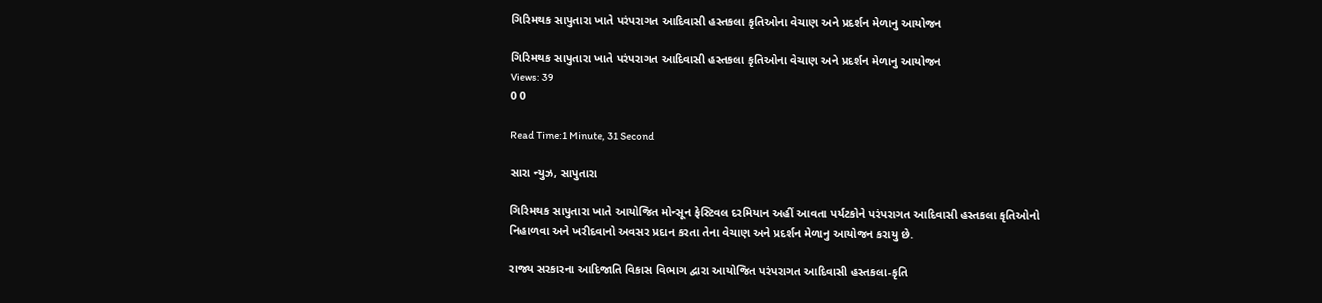ગિરિમથક સાપુતારા ખાતે પરંપરાગત આદિવાસી હસ્તકલા કૃતિઓના વેચાણ અને પ્રદર્શન મેળાનુ આયોજન

ગિરિમથક સાપુતારા ખાતે પરંપરાગત આદિવાસી હસ્તકલા કૃતિઓના વેચાણ અને પ્રદર્શન મેળાનુ આયોજન
Views: 39
0 0

Read Time:1 Minute, 31 Second

સારા ન્યુઝ, સાપુતારા

ગિરિમથક સાપુતારા ખાતે આયોજિત મોન્સૂન ફેસ્ટિવલ દરમિયાન અહીં આવતા પર્યટકોને પરંપરાગત આદિવાસી હસ્તકલા કૃતિઓનો નિહાળવા અને ખરીદવાનો અવસર પ્રદાન કરતા તેના વેચાણ અને પ્રદર્શન મેળાનુ આયોજન કરાયુ છે.

રાજ્ય સરકારના આદિજાતિ વિકાસ વિભાગ દ્વારા આયોજિત પરંપરાગત આદિવાસી હસ્તકલા-કૃતિ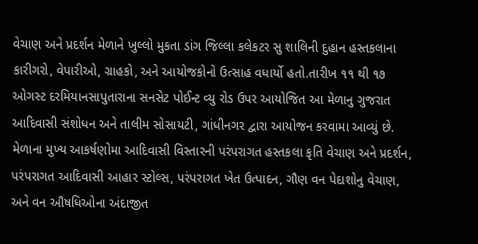વેચાણ અને પ્રદર્શન મેળાને ખુલ્લો મુકતા ડાંગ જિલ્લા કલેકટર સુ શાલિની દુહાન હસ્તકલાના કારીગરો, વેપારીઓ, ગ્રાહકો, અને આયોજકોનો ઉત્સાહ વધાર્યો હતો.તારીખ ૧૧ થી ૧૭ ઓગસ્ટ દરમિયાનસાપુતારાના સનસેટ પોઈન્ટ વ્યુ રોડ ઉપર આયોજિત આ મેળાનુ ગુજરાત આદિવાસી સંશોધન અને તાલીમ સોસાયટી, ગાંધીનગર દ્વારા આયોજન કરવામા આવ્યું છે. મેળાના મુખ્ય આકર્ષણોમા આદિવાસી વિસ્તારની પરંપરાગત હસ્તકલા કૃતિ વેચાણ અને પ્રદર્શન, પરંપરાગત આદિવાસી આહાર સ્ટોલ્સ, પરંપરાગત ખેત ઉત્પાદન, ગૌણ વન પેદાશોનુ વેચાણ, અને વન ઔષધિઓના અંદાજીત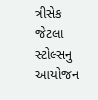ત્રીસેક જેટલા સ્ટોલ્સનુ આયોજન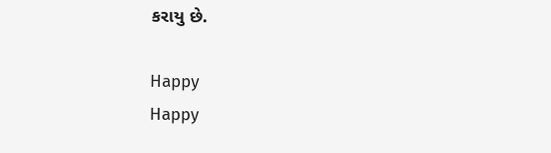કરાયુ છે.

Happy
Happy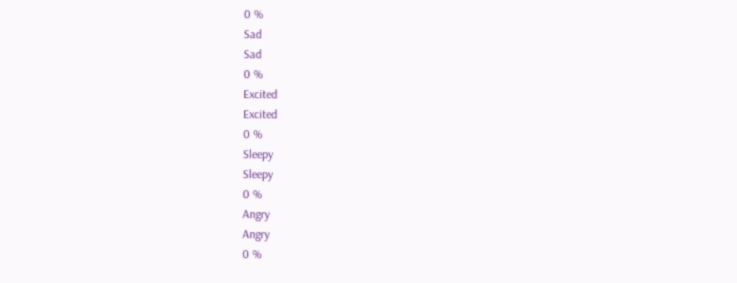0 %
Sad
Sad
0 %
Excited
Excited
0 %
Sleepy
Sleepy
0 %
Angry
Angry
0 %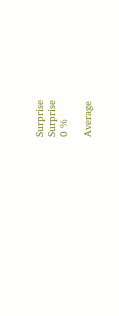Surprise
Surprise
0 %

Average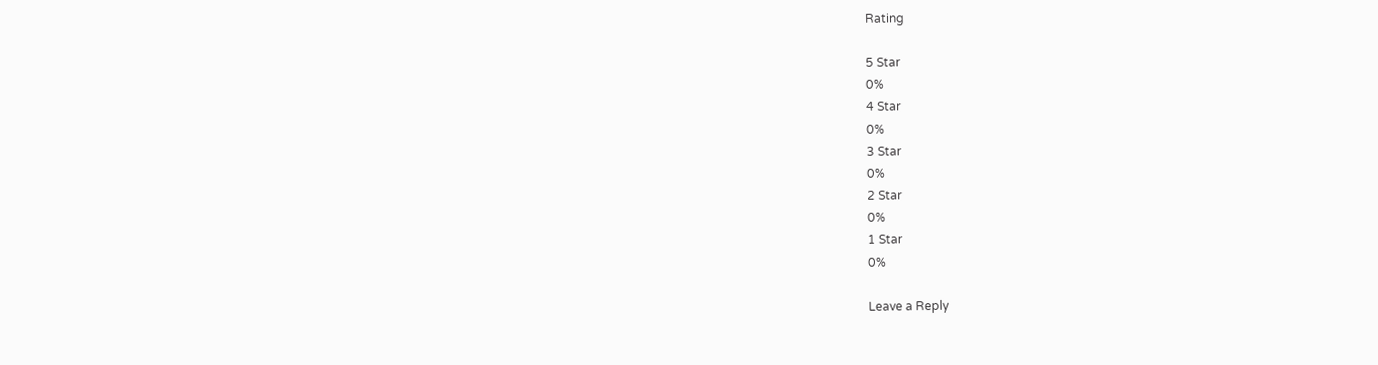Rating

5 Star
0%
4 Star
0%
3 Star
0%
2 Star
0%
1 Star
0%

Leave a Reply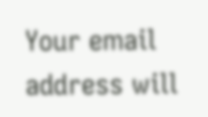Your email address will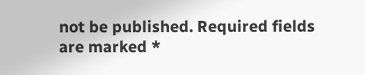not be published. Required fields are marked *